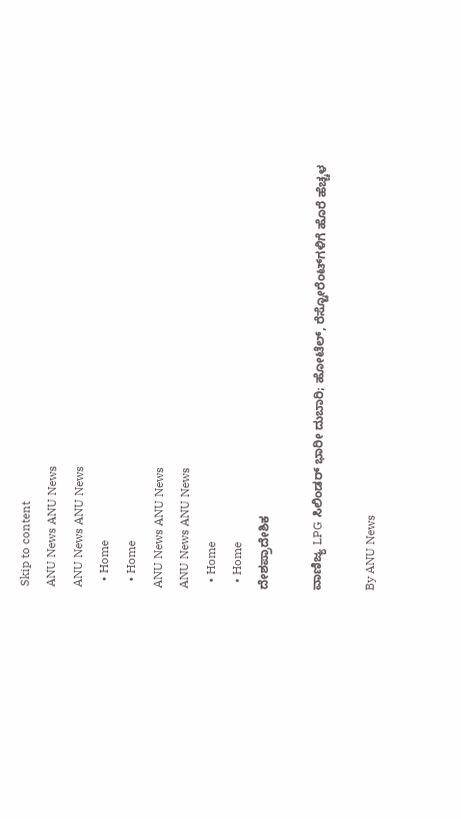Skip to content
ANU News ANU News
ANU News ANU News
  • Home
  • Home
ANU News ANU News
ANU News ANU News
  • Home
  • Home
ದೇಶಪ್ರಾದೇಶಿಕ

ವಾಣಿಜ್ಯ LPG ಸಿಲಿಂಡರ್ ಭಾರೀ ದುಬಾರಿ; ಹೋಟೆಲ್, ರೆಸ್ಟೋರೆಂಟ್‌ಗಳಿಗೆ ಹೊರೆ ಹೆಚ್ಚಳ

By ANU News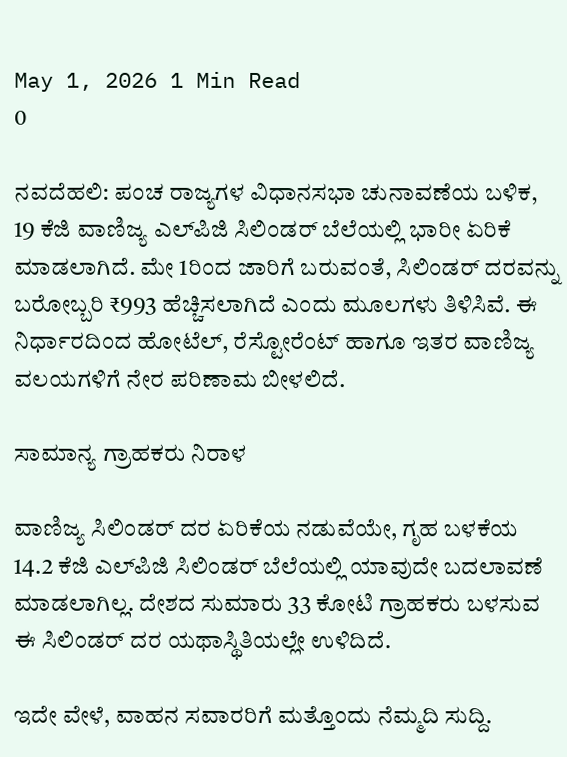May 1, 2026 1 Min Read
0

ನವದೆಹಲಿ: ಪಂಚ ರಾಜ್ಯಗಳ ವಿಧಾನಸಭಾ ಚುನಾವಣೆಯ ಬಳಿಕ, 19 ಕೆಜಿ ವಾಣಿಜ್ಯ ಎಲ್‌ಪಿಜಿ ಸಿಲಿಂಡರ್ ಬೆಲೆಯಲ್ಲಿ ಭಾರೀ ಏರಿಕೆ ಮಾಡಲಾಗಿದೆ. ಮೇ 1ರಿಂದ ಜಾರಿಗೆ ಬರುವಂತೆ, ಸಿಲಿಂಡರ್ ದರವನ್ನು ಬರೋಬ್ಬರಿ ₹993 ಹೆಚ್ಚಿಸಲಾಗಿದೆ ಎಂದು ಮೂಲಗಳು ತಿಳಿಸಿವೆ. ಈ ನಿರ್ಧಾರದಿಂದ ಹೋಟೆಲ್, ರೆಸ್ಟೋರೆಂಟ್ ಹಾಗೂ ಇತರ ವಾಣಿಜ್ಯ ವಲಯಗಳಿಗೆ ನೇರ ಪರಿಣಾಮ ಬೀಳಲಿದೆ.

ಸಾಮಾನ್ಯ ಗ್ರಾಹಕರು ನಿರಾಳ

ವಾಣಿಜ್ಯ ಸಿಲಿಂಡರ್ ದರ ಏರಿಕೆಯ ನಡುವೆಯೇ, ಗೃಹ ಬಳಕೆಯ 14.2 ಕೆಜಿ ಎಲ್‌ಪಿಜಿ ಸಿಲಿಂಡರ್ ಬೆಲೆಯಲ್ಲಿ ಯಾವುದೇ ಬದಲಾವಣೆ ಮಾಡಲಾಗಿಲ್ಲ. ದೇಶದ ಸುಮಾರು 33 ಕೋಟಿ ಗ್ರಾಹಕರು ಬಳಸುವ ಈ ಸಿಲಿಂಡರ್ ದರ ಯಥಾಸ್ಥಿತಿಯಲ್ಲೇ ಉಳಿದಿದೆ.

ಇದೇ ವೇಳೆ, ವಾಹನ ಸವಾರರಿಗೆ ಮತ್ತೊಂದು ನೆಮ್ಮದಿ ಸುದ್ದಿ.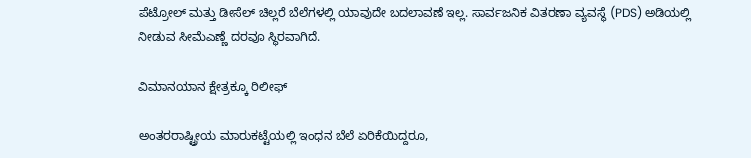ಪೆಟ್ರೋಲ್ ಮತ್ತು ಡೀಸೆಲ್ ಚಿಲ್ಲರೆ ಬೆಲೆಗಳಲ್ಲಿ ಯಾವುದೇ ಬದಲಾವಣೆ ಇಲ್ಲ. ಸಾರ್ವಜನಿಕ ವಿತರಣಾ ವ್ಯವಸ್ಥೆ (PDS) ಅಡಿಯಲ್ಲಿ ನೀಡುವ ಸೀಮೆಎಣ್ಣೆ ದರವೂ ಸ್ಥಿರವಾಗಿದೆ.

ವಿಮಾನಯಾನ ಕ್ಷೇತ್ರಕ್ಕೂ ರಿಲೀಫ್

ಅಂತರರಾಷ್ಟ್ರೀಯ ಮಾರುಕಟ್ಟೆಯಲ್ಲಿ ಇಂಧನ ಬೆಲೆ ಏರಿಕೆಯಿದ್ದರೂ,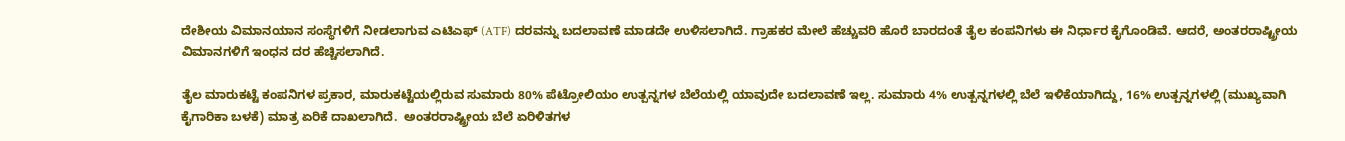ದೇಶೀಯ ವಿಮಾನಯಾನ ಸಂಸ್ಥೆಗಳಿಗೆ ನೀಡಲಾಗುವ ಎಟಿಎಫ್ (ATF) ದರವನ್ನು ಬದಲಾವಣೆ ಮಾಡದೇ ಉಳಿಸಲಾಗಿದೆ. ಗ್ರಾಹಕರ ಮೇಲೆ ಹೆಚ್ಚುವರಿ ಹೊರೆ ಬಾರದಂತೆ ತೈಲ ಕಂಪನಿಗಳು ಈ ನಿರ್ಧಾರ ಕೈಗೊಂಡಿವೆ. ಆದರೆ, ಅಂತರರಾಷ್ಟ್ರೀಯ ವಿಮಾನಗಳಿಗೆ ಇಂಧನ ದರ ಹೆಚ್ಚಿಸಲಾಗಿದೆ.

ತೈಲ ಮಾರುಕಟ್ಟೆ ಕಂಪನಿಗಳ ಪ್ರಕಾರ, ಮಾರುಕಟ್ಟೆಯಲ್ಲಿರುವ ಸುಮಾರು 80% ಪೆಟ್ರೋಲಿಯಂ ಉತ್ಪನ್ನಗಳ ಬೆಲೆಯಲ್ಲಿ ಯಾವುದೇ ಬದಲಾವಣೆ ಇಲ್ಲ. ಸುಮಾರು 4% ಉತ್ಪನ್ನಗಳಲ್ಲಿ ಬೆಲೆ ಇಳಿಕೆಯಾಗಿದ್ದು, 16% ಉತ್ಪನ್ನಗಳಲ್ಲಿ (ಮುಖ್ಯವಾಗಿ ಕೈಗಾರಿಕಾ ಬಳಕೆ) ಮಾತ್ರ ಏರಿಕೆ ದಾಖಲಾಗಿದೆ.  ಅಂತರರಾಷ್ಟ್ರೀಯ ಬೆಲೆ ಏರಿಳಿತಗಳ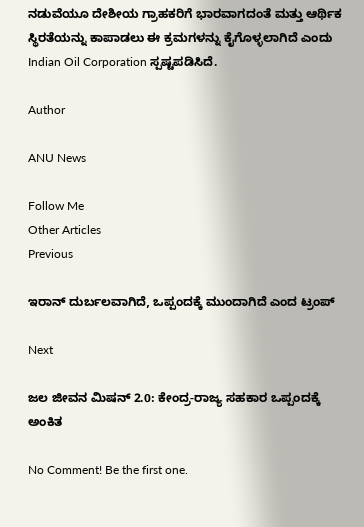ನಡುವೆಯೂ ದೇಶೀಯ ಗ್ರಾಹಕರಿಗೆ ಭಾರವಾಗದಂತೆ ಮತ್ತು ಆರ್ಥಿಕ ಸ್ಥಿರತೆಯನ್ನು ಕಾಪಾಡಲು ಈ ಕ್ರಮಗಳನ್ನು ಕೈಗೊಳ್ಳಲಾಗಿದೆ ಎಂದು Indian Oil Corporation ಸ್ಪಷ್ಟಪಡಿಸಿದೆ.

Author

ANU News

Follow Me
Other Articles
Previous

ಇರಾನ್ ದುರ್ಬಲವಾಗಿದೆ, ಒಪ್ಪಂದಕ್ಕೆ ಮುಂದಾಗಿದೆ ಎಂದ ಟ್ರಂಪ್

Next

ಜಲ ಜೀವನ ಮಿಷನ್ 2.0: ಕೇಂದ್ರ-ರಾಜ್ಯ ಸಹಕಾರ ಒಪ್ಪಂದಕ್ಕೆ ಅಂಕಿತ

No Comment! Be the first one.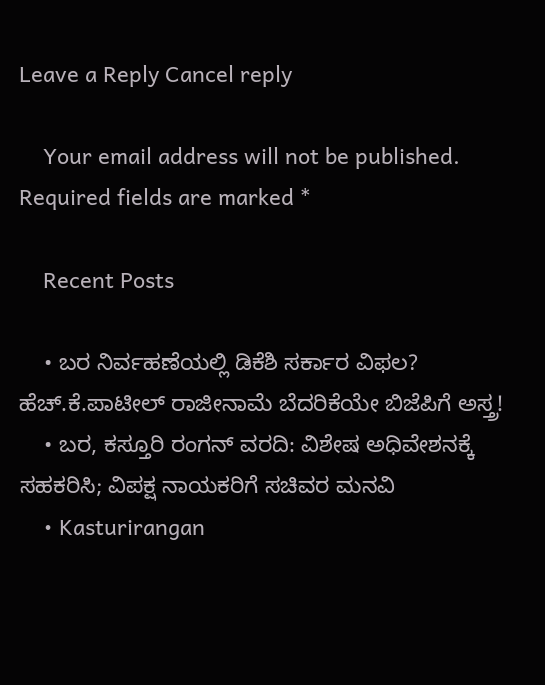Leave a Reply Cancel reply

    Your email address will not be published. Required fields are marked *

    Recent Posts

    • ಬರ ನಿರ್ವಹಣೆಯಲ್ಲಿ ಡಿಕೆಶಿ ಸರ್ಕಾರ ವಿಫಲ? ಹೆಚ್.ಕೆ.ಪಾಟೀಲ್ ರಾಜೀನಾಮೆ ಬೆದರಿಕೆಯೇ ಬಿಜೆಪಿಗೆ ಅಸ್ತ್ರ!
    • ಬರ, ಕಸ್ತೂರಿ ರಂಗನ್ ವರದಿ: ವಿಶೇಷ ಅಧಿವೇಶನಕ್ಕೆ ಸಹಕರಿಸಿ; ವಿಪಕ್ಷ ನಾಯಕರಿಗೆ ಸಚಿವರ ಮನವಿ
    • Kasturirangan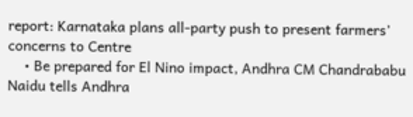report: Karnataka plans all-party push to present farmers’ concerns to Centre
    • Be prepared for El Nino impact, Andhra CM Chandrababu Naidu tells Andhra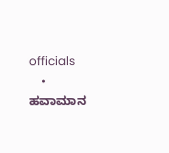officials
    • ಹವಾಮಾನ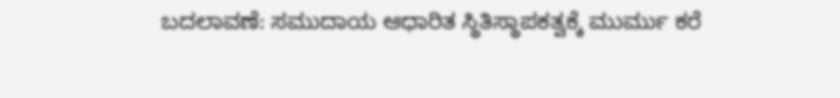ಬದಲಾವಣೆ: ಸಮುದಾಯ ಆಧಾರಿತ ಸ್ಥಿತಿಸ್ಥಾಪಕತ್ವಕ್ಕೆ ಮುರ್ಮು ಕರೆ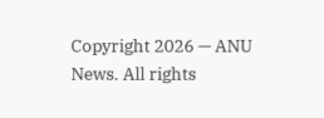Copyright 2026 — ANU News. All rights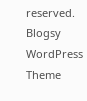reserved. Blogsy WordPress Theme